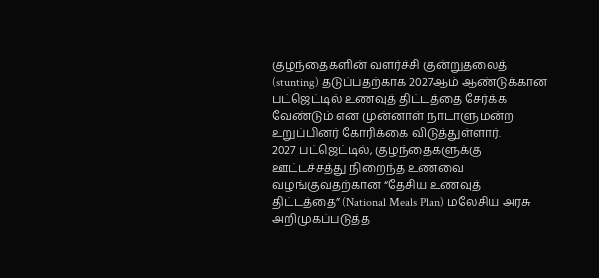குழந்தைகளின் வளர்ச்சி குன்றுதலைத் (stunting) தடுப்பதற்காக 2027ஆம் ஆண்டுக்கான பட்ஜெட்டில் உணவுத் திட்டத்தை சேர்க்க வேண்டும் என முன்னாள் நாடாளுமன்ற உறுப்பினர் கோரிக்கை விடுத்துள்ளார்.
2027 பட்ஜெட்டில், குழந்தைகளுக்கு ஊட்டச்சத்து நிறைந்த உணவை வழங்குவதற்கான “தேசிய உணவுத் திட்டத்தை” (National Meals Plan) மலேசிய அரசு அறிமுகப்படுத்த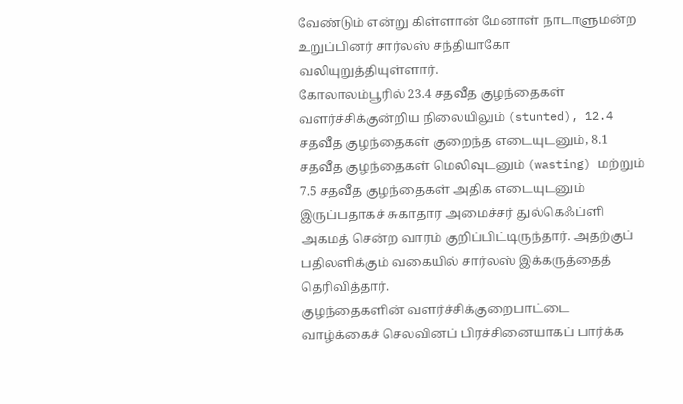வேண்டும் என்று கிள்ளான் மேனாள் நாடாளுமன்ற உறுப்பினர் சார்லஸ் சந்தியாகோ வலியுறுத்தியுள்ளார்.
கோலாலம்பூரில் 23.4 சதவீத குழந்தைகள் வளர்ச்சிக்குன்றிய நிலையிலும் (stunted), 12.4 சதவீத குழந்தைகள் குறைந்த எடையுடனும், 8.1 சதவீத குழந்தைகள் மெலிவுடனும் (wasting) மற்றும் 7.5 சதவீத குழந்தைகள் அதிக எடையுடனும் இருப்பதாகச் சுகாதார அமைச்சர் துல்கெஃப்ளி அகமத் சென்ற வாரம் குறிப்பிட்டிருந்தார். அதற்குப் பதிலளிக்கும் வகையில் சார்லஸ் இக்கருத்தைத் தெரிவித்தார்.
குழந்தைகளின் வளர்ச்சிக்குறைபாட்டை வாழ்க்கைச் செலவினப் பிரச்சினையாகப் பார்க்க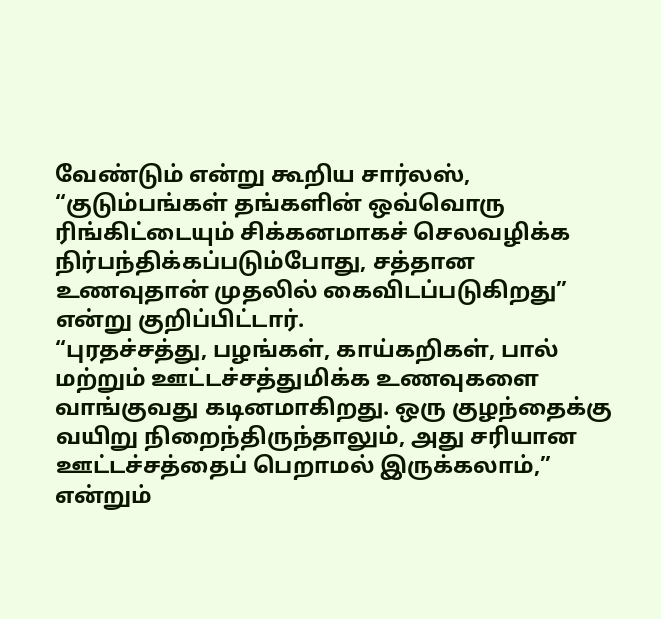வேண்டும் என்று கூறிய சார்லஸ், “குடும்பங்கள் தங்களின் ஒவ்வொரு ரிங்கிட்டையும் சிக்கனமாகச் செலவழிக்க நிர்பந்திக்கப்படும்போது, சத்தான உணவுதான் முதலில் கைவிடப்படுகிறது” என்று குறிப்பிட்டார்.
“புரதச்சத்து, பழங்கள், காய்கறிகள், பால் மற்றும் ஊட்டச்சத்துமிக்க உணவுகளை வாங்குவது கடினமாகிறது. ஒரு குழந்தைக்கு வயிறு நிறைந்திருந்தாலும், அது சரியான ஊட்டச்சத்தைப் பெறாமல் இருக்கலாம்,” என்றும்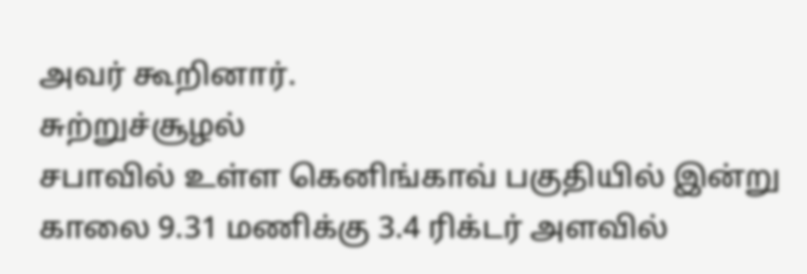அவர் கூறினார்.
சுற்றுச்சூழல்
சபாவில் உள்ள கெனிங்காவ் பகுதியில் இன்று காலை 9.31 மணிக்கு 3.4 ரிக்டர் அளவில்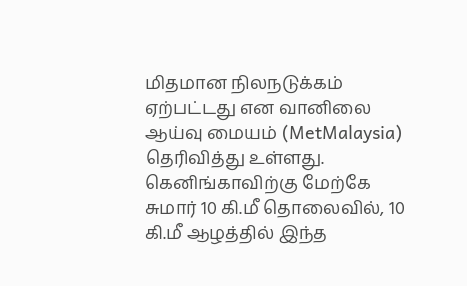மிதமான நிலநடுக்கம் ஏற்பட்டது என வானிலை ஆய்வு மையம் (MetMalaysia) தெரிவித்து உள்ளது.
கெனிங்காவிற்கு மேற்கே சுமார் 10 கி.மீ தொலைவில், 10 கி.மீ ஆழத்தில் இந்த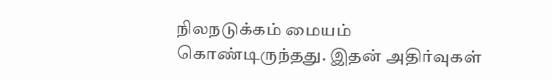நிலநடுக்கம் மையம் கொண்டிருந்தது. இதன் அதிர்வுகள்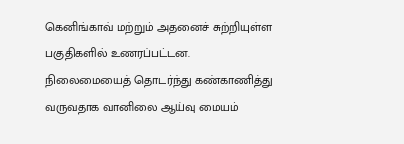கெனிங்காவ் மற்றும் அதனைச் சுற்றியுள்ள பகுதிகளில் உணரப்பட்டன.
நிலைமையைத் தொடர்ந்து கண்காணித்து வருவதாக வானிலை ஆய்வு மையம்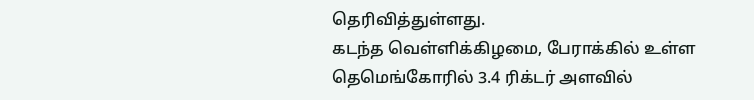தெரிவித்துள்ளது.
கடந்த வெள்ளிக்கிழமை, பேராக்கில் உள்ள தெமெங்கோரில் 3.4 ரிக்டர் அளவில்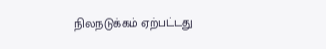நிலநடுக்கம் ஏற்பட்டது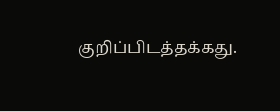குறிப்பிடத்தக்கது.